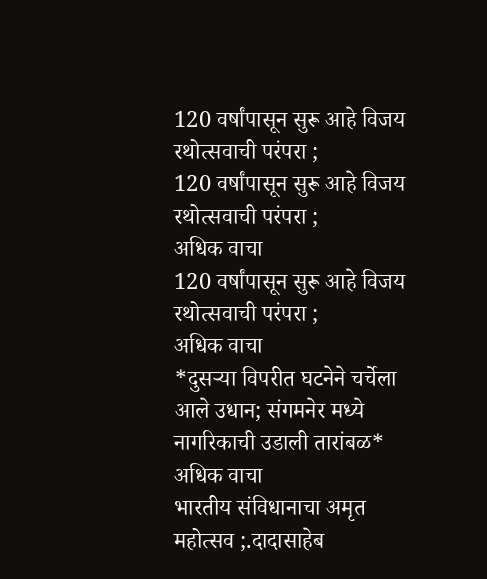120 वर्षांपासून सुरू आहे विजय रथोत्सवाची परंपरा ;
120 वर्षांपासून सुरू आहे विजय रथोत्सवाची परंपरा ;
अधिक वाचा
120 वर्षांपासून सुरू आहे विजय रथोत्सवाची परंपरा ;
अधिक वाचा
*दुसऱ्या विपरीत घटनेने चर्चेला आले उधान; संगमनेर मध्ये नागरिकाची उडाली तारांबळ*
अधिक वाचा
भारतीय संविधानाचा अमृत महोत्सव ;.दादासाहेब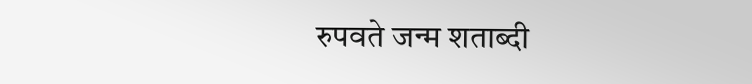रुपवते जन्म शताब्दी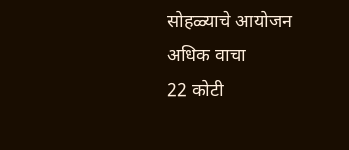सोहळ्याचे आयोजन
अधिक वाचा
22 कोटी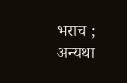भराच ; अन्यथा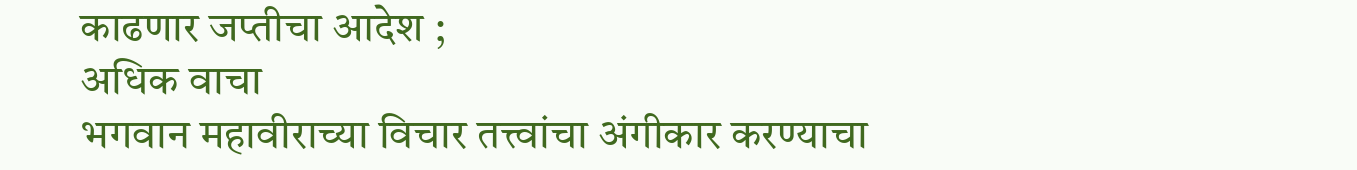काढणार जप्तीचा आदेश ;
अधिक वाचा
भगवान महावीराच्या विचार तत्त्वांचा अंगीकार करण्याचा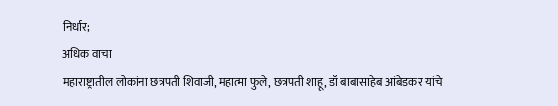निर्धार;
अधिक वाचा
महाराष्ट्रातील लोकांना छत्रपती शिवाजी, महात्मा फुले, छत्रपती शाहू, डॉ बाबासाहेब आंबेडकर यांचे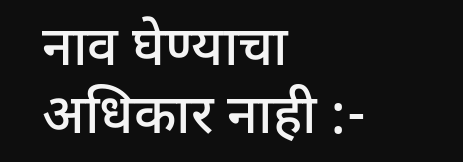नाव घेण्याचा अधिकार नाही :-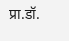प्रा.डॉ.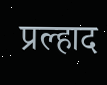प्रल्हाद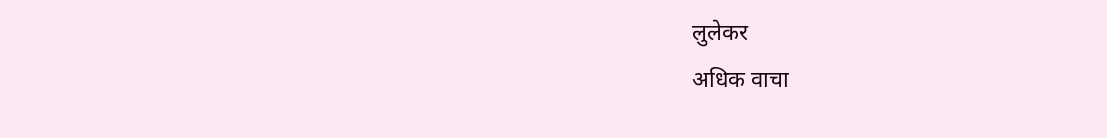लुलेकर
अधिक वाचा